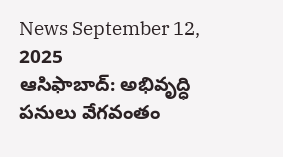News September 12, 2025
ఆసిఫాబాద్: అభివృద్ధి పనులు వేగవంతం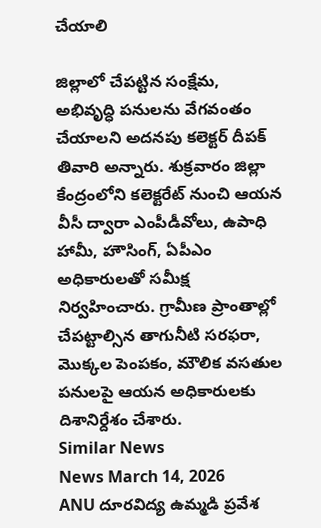చేయాలి

జిల్లాలో చేపట్టిన సంక్షేమ, అభివృద్ధి పనులను వేగవంతం చేయాలని అదనపు కలెక్టర్ దీపక్ తివారి అన్నారు. శుక్రవారం జిల్లా కేంద్రంలోని కలెక్టరేట్ నుంచి ఆయన వీసీ ద్వారా ఎంపీడీవోలు, ఉపాధి హామీ, హౌసింగ్, ఏపీఎం అధికారులతో సమీక్ష నిర్వహించారు. గ్రామీణ ప్రాంతాల్లో చేపట్టాల్సిన తాగునీటి సరఫరా, మొక్కల పెంపకం, మౌలిక వసతుల పనులపై ఆయన అధికారులకు దిశానిర్దేశం చేశారు.
Similar News
News March 14, 2026
ANU దూరవిద్య ఉమ్మడి ప్రవేశ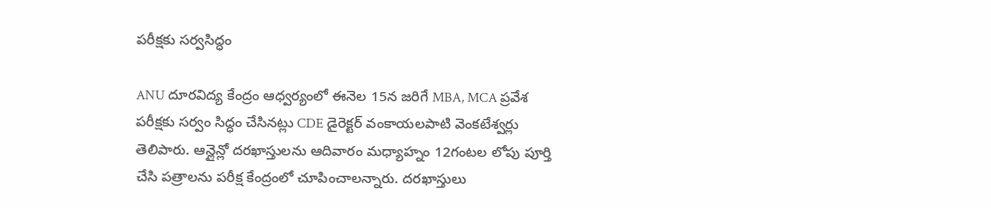పరీక్షకు సర్వసిద్ధం

ANU దూరవిద్య కేంద్రం ఆధ్వర్యంలో ఈనెల 15న జరిగే MBA, MCA ప్రవేశ పరీక్షకు సర్వం సిద్ధం చేసినట్లు CDE డైరెక్టర్ వంకాయలపాటి వెంకటేశ్వర్లు తెలిపారు. ఆన్లైన్లో దరఖాస్తులను ఆదివారం మధ్యాహ్నం 12గంటల లోపు పూర్తి చేసి పత్రాలను పరీక్ష కేంద్రంలో చూపించాలన్నారు. దరఖాస్తులు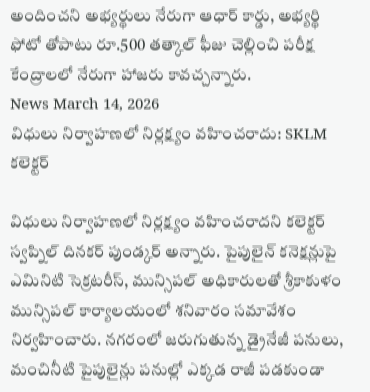అందించని అభ్యర్థులు నేరుగా ఆధార్ కార్డు, అభ్యర్థి ఫోటో తోపాటు రూ.500 తత్కాల్ ఫీజు చెల్లించి పరీక్ష కేంద్రాలలో నేరుగా హాజరు కావచ్చన్నారు.
News March 14, 2026
విధులు నిర్వాహణలో నిర్లక్ష్యం వహించరాదు: SKLM కలెక్టర్

విధులు నిర్వాహణలో నిర్లక్ష్యం వహించరాదని కలెక్టర్ స్వప్నిల్ దినకర్ పుండ్కర్ అన్నారు. పైపులైన్ కనెక్షన్లుపై ఎమినిటి సెక్రటరీస్, మున్సిపల్ అధికారులతో శ్రీకాకుళం మున్సిపల్ కార్యాలయంలో శనివారం సమావేశం నిర్వహించారు. నగరంలో జరుగుతున్న డ్రైనేజీ పనులు, మంచినీటి పైపులైన్లు పనుల్లో ఎక్కడ రాజీ పడకుండా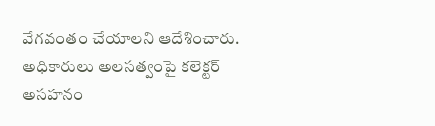వేగవంతం చేయాలని ఆదేశించారు. అధికారులు అలసత్వంపై కలెక్టర్ అసహనం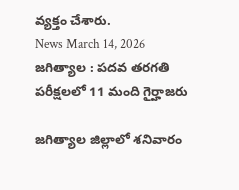వ్యక్తం చేశారు.
News March 14, 2026
జగిత్యాల : పదవ తరగతి పరీక్షలలో 11 మంది గైర్హాజరు

జగిత్యాల జిల్లాలో శనివారం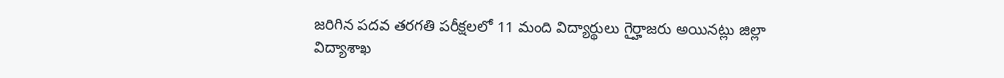జరిగిన పదవ తరగతి పరీక్షలలో 11 మంది విద్యార్థులు గైర్హాజరు అయినట్లు జిల్లా విద్యాశాఖ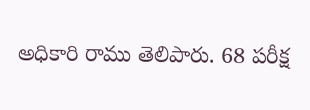అధికారి రాము తెలిపారు. 68 పరీక్ష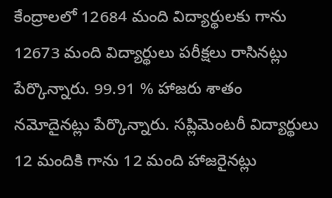కేంద్రాలలో 12684 మంది విద్యార్థులకు గాను 12673 మంది విద్యార్థులు పరీక్షలు రాసినట్లు పేర్కొన్నారు. 99.91 % హాజరు శాతం నమోదైనట్లు పేర్కొన్నారు. సప్లిమెంటరీ విద్యార్థులు 12 మందికి గాను 12 మంది హాజరైనట్లు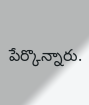పేర్కొన్నారు.